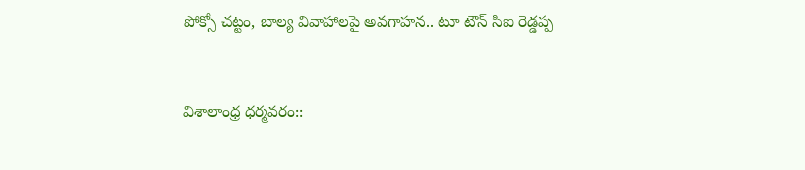పోక్సో చట్టం, బాల్య వివాహాలపై అవగాహన.. టూ టౌన్ సిఐ రెడ్డప్ప


విశాలాంధ్ర ధర్మవరం::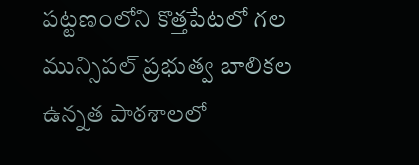పట్టణంలోని కొత్తపేటలో గల మున్సిపల్ ప్రభుత్వ బాలికల ఉన్నత పాఠశాలలో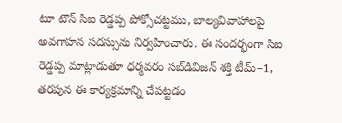టూ టౌన్ సిఐ రెడ్డప్ప పోక్సోచట్టము, బాల్యవివాహాలపై అవగాహన సదస్సును నిర్వహించారు. ఈ సందర్భంగా సిఐ రెడ్డప్ప మాట్లాడుతూ ధర్మవరం సబ్‌డివిజన్ శక్తి టీమ్–1, తరపున ఈ కార్యక్రమాన్ని చేపట్టడం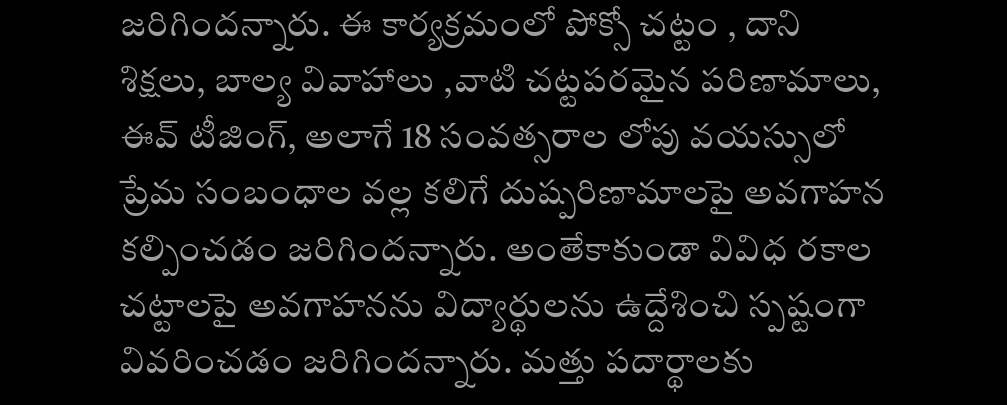జరిగిందన్నారు. ఈ కార్యక్రమంలో పోక్సో చట్టం , దాని శిక్షలు, బాల్య వివాహాలు ,వాటి చట్టపరమైన పరిణామాలు, ఈవ్‌ టీజింగ్, అలాగే 18 సంవత్సరాల లోపు వయస్సులో ప్రేమ సంబంధాల వల్ల కలిగే దుష్పరిణామాలపై అవగాహన కల్పించడం జరిగిందన్నారు. అంతేకాకుండా వివిధ రకాల చట్టాలపై అవగాహనను విద్యార్థులను ఉద్దేశించి స్పష్టంగా వివరించడం జరిగిందన్నారు. మత్తు పదార్థాలకు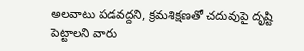అలవాటు పడవద్దని, క్రమశిక్షణతో చదువుపై దృష్టి పెట్టాలని వారు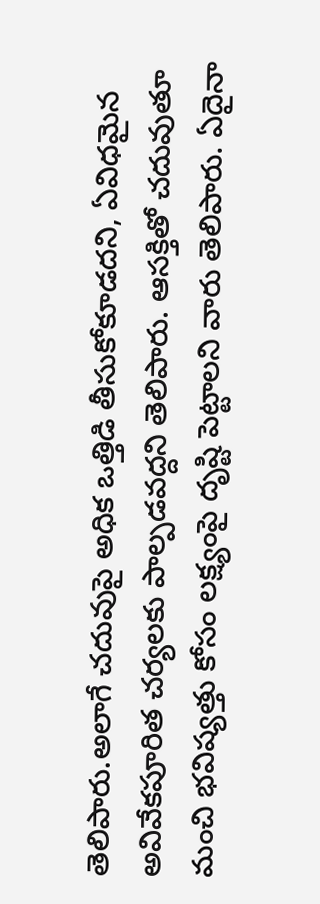తెలిపారు.అలాగే చదువుపై అధిక ఒత్తిడి తీసుకోకూడదని, ఏవిధమైన అవివేకపూరిత చర్యలకు పాల్పడవద్దని తెలిపారు. ఆసక్తితో చదువుతూ మంచి భవిష్యత్తు కోసం లక్ష్యంపై దృష్టి పెట్టాలని వారు తెలిపారు. ఏదైనా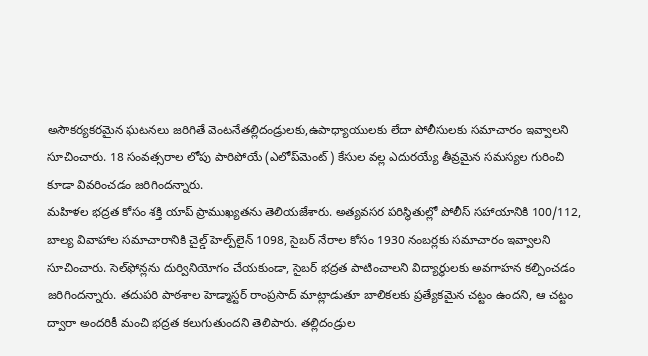అసౌకర్యకరమైన ఘటనలు జరిగితే వెంటనేతల్లిదండ్రులకు,ఉపాధ్యాయులకు లేదా పోలీసులకు సమాచారం ఇవ్వాలని సూచించారు. 18 సంవత్సరాల లోపు పారిపోయే (ఎలోప్‌మెంట్) కేసుల వల్ల ఎదురయ్యే తీవ్రమైన సమస్యల గురించి కూడా వివరించడం జరిగిందన్నారు.
మహిళల భద్రత కోసం శక్తి యాప్ ప్రాముఖ్యతను తెలియజేశారు. అత్యవసర పరిస్థితుల్లో పోలీస్ సహాయానికి 100/112, బాల్య వివాహాల సమాచారానికి చైల్డ్ హెల్ప్‌లైన్ 1098, సైబర్ నేరాల కోసం 1930 నంబర్లకు సమాచారం ఇవ్వాలని సూచించారు. సెల్‌ఫోన్లను దుర్వినియోగం చేయకుండా, సైబర్ భద్రత పాటించాలని విద్యార్థులకు అవగాహన కల్పించడం జరిగిందన్నారు. తదుపరి పాఠశాల హెడ్మాస్టర్ రాంప్రసాద్ మాట్లాడుతూ బాలికలకు ప్రత్యేకమైన చట్టం ఉందని, ఆ చట్టం ద్వారా అందరికీ మంచి భద్రత కలుగుతుందని తెలిపారు. తల్లిదండ్రుల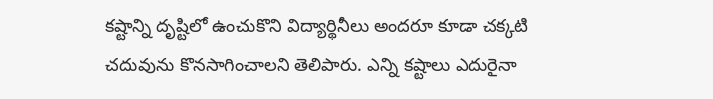కష్టాన్ని దృష్టిలో ఉంచుకొని విద్యార్థినీలు అందరూ కూడా చక్కటి చదువును కొనసాగించాలని తెలిపారు. ఎన్ని కష్టాలు ఎదురైనా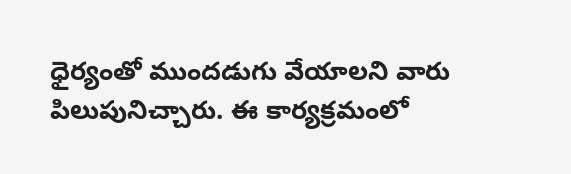ధైర్యంతో ముందడుగు వేయాలని వారు పిలుపునిచ్చారు. ఈ కార్యక్రమంలో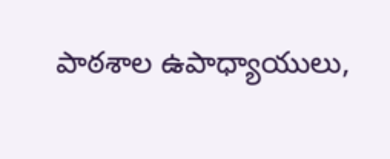పాఠశాల ఉపాధ్యాయులు,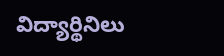విద్యార్థినిలు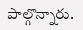పాల్గొన్నారు.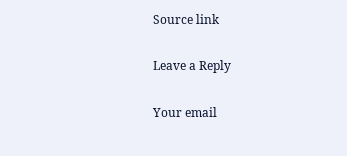Source link

Leave a Reply

Your email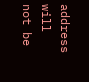address will not be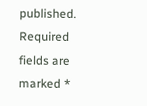published. Required fields are marked *